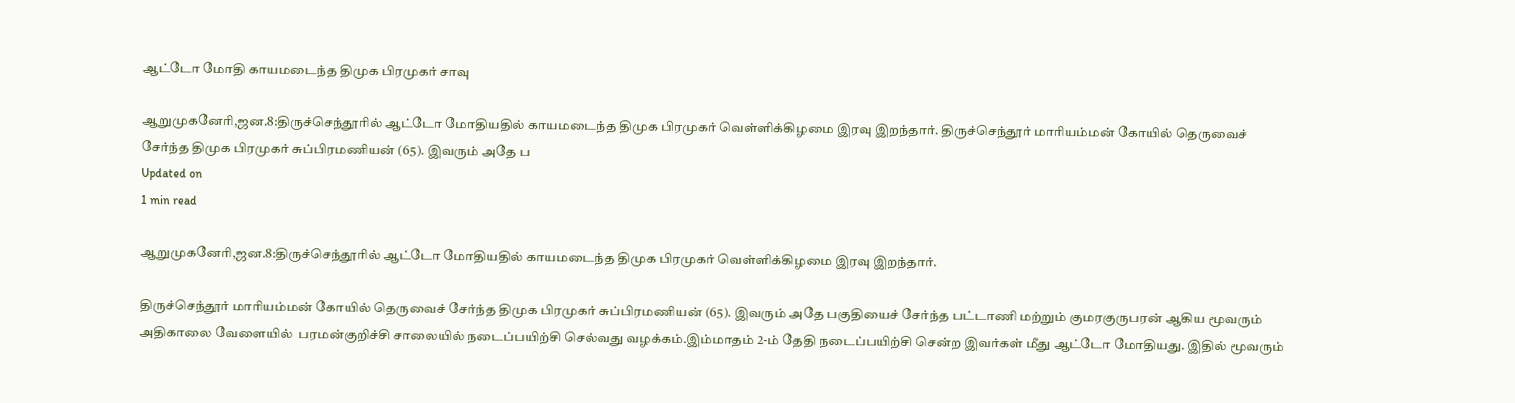ஆட்டோ மோதி காயமடைந்த திமுக பிரமுகர் சாவு

ஆறுமுகனேரி,ஜன.8:திருச்செந்தூரில் ஆட்டோ மோதியதில் காயமடைந்த திமுக பிரமுகர் வெள்ளிக்கிழமை இரவு இறந்தார். திருச்செந்தூர் மாரியம்மன் கோயில் தெருவைச் சேர்ந்த திமுக பிரமுகர் சுப்பிரமணியன் (65). இவரும் அதே ப
Updated on
1 min read

ஆறுமுகனேரி,ஜன.8:திருச்செந்தூரில் ஆட்டோ மோதியதில் காயமடைந்த திமுக பிரமுகர் வெள்ளிக்கிழமை இரவு இறந்தார்.

திருச்செந்தூர் மாரியம்மன் கோயில் தெருவைச் சேர்ந்த திமுக பிரமுகர் சுப்பிரமணியன் (65). இவரும் அதே பகுதியைச் சேர்ந்த பட்டாணி மற்றும் குமரகுருபரன் ஆகிய மூவரும் அதிகாலை வேளையில்  பரமன்குறிச்சி சாலையில் நடைப்பயிற்சி செல்வது வழக்கம்.இம்மாதம் 2-ம் தேதி நடைப்பயிற்சி சென்ற இவர்கள் மீது ஆட்டோ மோதியது. இதில் மூவரும்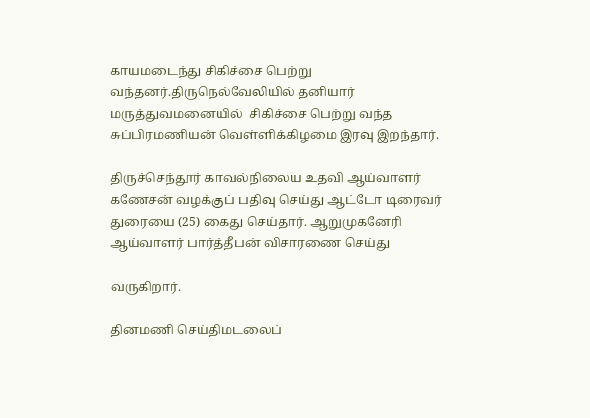காயமடைந்து சிகிச்சை பெற்று வந்தனர்.திருநெல்வேலியில் தனியார் மருத்துவமனையில்  சிகிச்சை பெற்று வந்த சுப்பிரமணியன் வெள்ளிக்கிழமை இரவு இறந்தார்.

திருச்செந்தூர் காவல்நிலைய உதவி ஆய்வாளர் கணேசன் வழக்குப் பதிவு செய்து ஆட்டோ டிரைவர்  துரையை (25) கைது செய்தார். ஆறுமுகனேரி ஆய்வாளர் பார்த்தீபன் விசாரணை செய்து

வருகிறார்.

தினமணி செய்திமடலைப்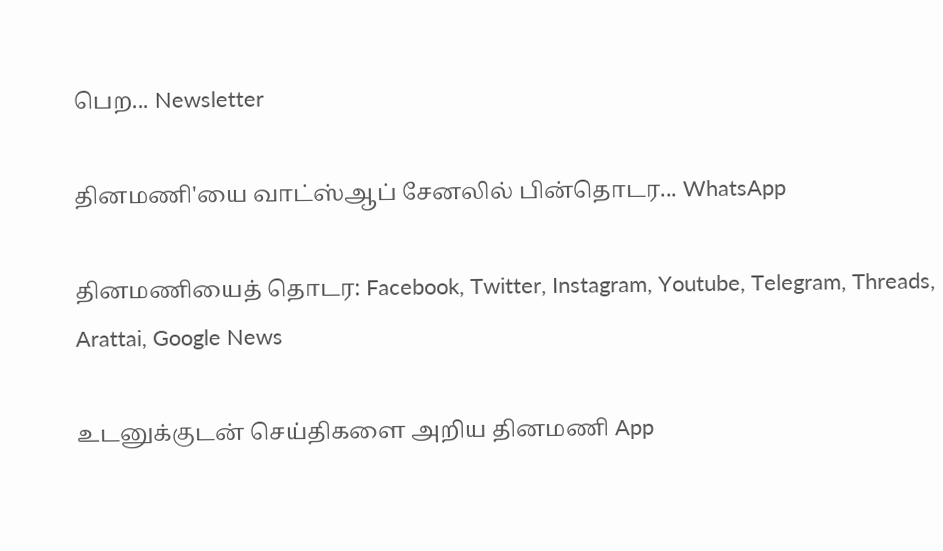பெற... Newsletter

தினமணி'யை வாட்ஸ்ஆப் சேனலில் பின்தொடர... WhatsApp

தினமணியைத் தொடர: Facebook, Twitter, Instagram, Youtube, Telegram, Threads, Arattai, Google News

உடனுக்குடன் செய்திகளை அறிய தினமணி App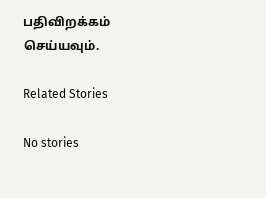பதிவிறக்கம் செய்யவும்.

Related Stories

No stories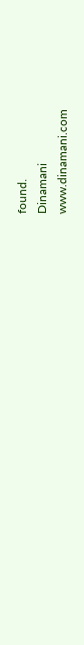found.
Dinamani
www.dinamani.com